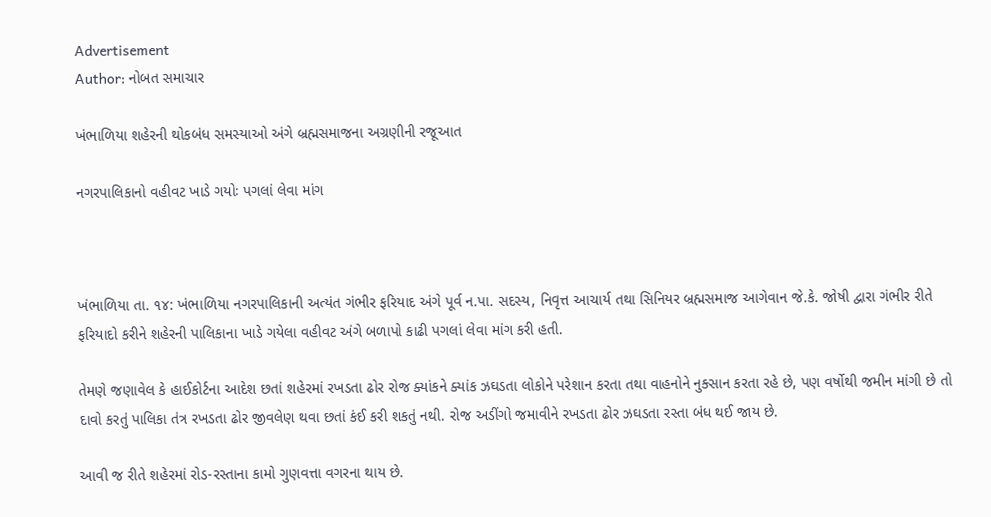Advertisement
Author: નોબત સમાચાર

ખંભાળિયા શહેરની થોકબંધ સમસ્યાઓ અંગે બ્રહ્મસમાજના અગ્રણીની રજૂઆત

નગરપાલિકાનો વહીવટ ખાડે ગયોઃ પગલાં લેવા માંગ



ખંભાળિયા તા. ૧૪: ખંભાળિયા નગરપાલિકાની અત્યંત ગંભીર ફરિયાદ અંગે પૂર્વ ન.પા. સદસ્ય, નિવૃત્ત આચાર્ય તથા સિનિયર બ્રહ્મસમાજ આગેવાન જે.કે. જોષી દ્વારા ગંભીર રીતે ફરિયાદો કરીને શહેરની પાલિકાના ખાડે ગયેલા વહીવટ અંગે બળાપો કાઢી પગલાં લેવા માંગ કરી હતી.

તેમણે જણાવેલ કે હાઈકોર્ટના આદેશ છતાં શહેરમાં રખડતા ઢોર રોજ ક્યાંકને ક્યાંક ઝઘડતા લોકોને પરેશાન કરતા તથા વાહનોને નુક્સાન કરતા રહે છે, પણ વર્ષોથી જમીન માંગી છે તો દાવો કરતું પાલિકા તંત્ર રખડતા ઢોર જીવલેણ થવા છતાં કંઈ કરી શકતું નથી. રોજ અડીંગો જમાવીને રખડતા ઢોર ઝઘડતા રસ્તા બંધ થઈ જાય છે.

આવી જ રીતે શહેરમાં રોડ-રસ્તાના કામો ગુણવત્તા વગરના થાય છે.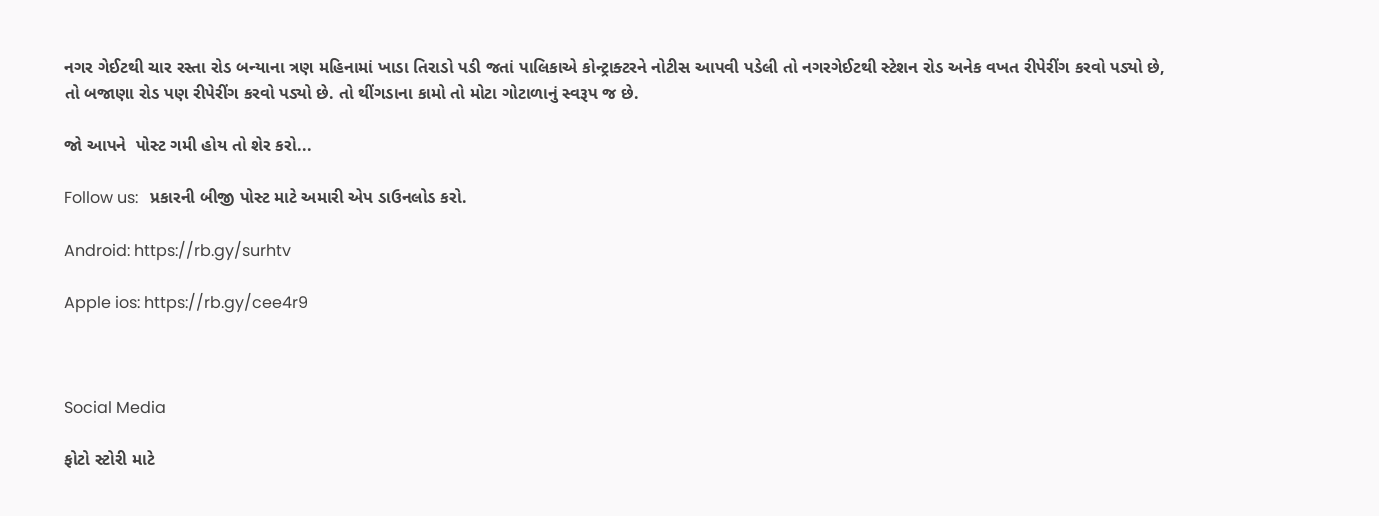નગર ગેઈટથી ચાર રસ્તા રોડ બન્યાના ત્રણ મહિનામાં ખાડા તિરાડો પડી જતાં પાલિકાએ કોન્ટ્રાક્ટરને નોટીસ આપવી પડેલી તો નગરગેઈટથી સ્ટેશન રોડ અનેક વખત રીપેરીંગ કરવો પડ્યો છે, તો બજાણા રોડ પણ રીપેરીંગ કરવો પડ્યો છે. તો થીંગડાના કામો તો મોટા ગોટાળાનું સ્વરૂપ જ છે.

જો આપને  પોસ્ટ ગમી હોય તો શેર કરો...

Follow us:   પ્રકારની બીજી પોસ્ટ માટે અમારી એપ ડાઉનલોડ કરો.

Android: https://rb.gy/surhtv

Apple ios: https://rb.gy/cee4r9



Social Media

ફોટો સ્ટોરી માટે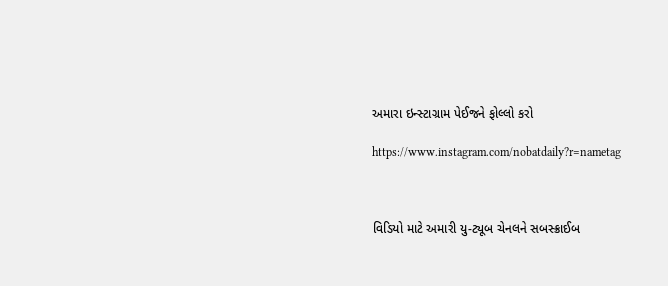અમારા ઇન્સ્ટાગ્રામ પેઈજને ફોલ્લો કરો

https://www.instagram.com/nobatdaily?r=nametag



વિડિયો માટે અમારી યુ-ટ્યૂબ ચેનલને સબસ્ક્રાઈબ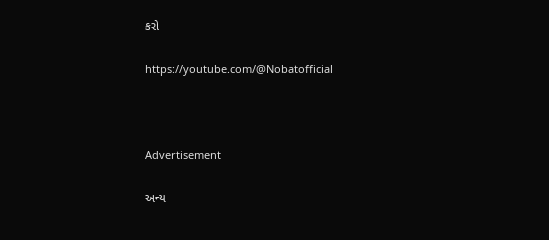કરો

https://youtube.com/@Nobatofficial



Advertisement

અન્ય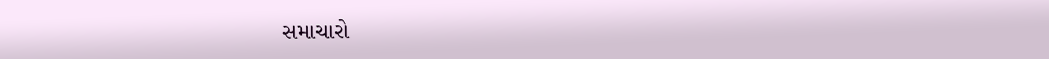સમાચારો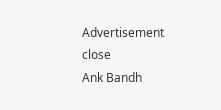Advertisement
close
Ank Bandh